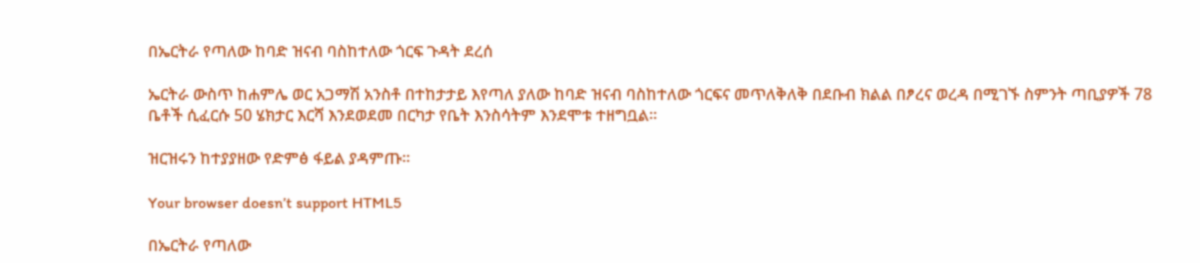በኤርትራ የጣለው ከባድ ዝናብ ባስከተለው ጎርፍ ጉዳት ደረሰ

ኤርትራ ውስጥ ከሐምሌ ወር አጋማሽ አንስቶ በተከታታይ እየጣለ ያለው ከባድ ዝናብ ባስከተለው ጎርፍና መጥለቅለቅ በደቡብ ክልል በፆረና ወረዳ በሚገኙ ስምንት ጣቢያዎች 78 ቤቶች ሲፈርሱ 50 ሄክታር እርሻ እንደወደመ በርካታ የቤት እንስሳትም እንደሞቱ ተዘግቧል።

ዝርዝሩን ከተያያዘው የድምፅ ፋይል ያዳምጡ።

Your browser doesn’t support HTML5

በኤርትራ የጣለው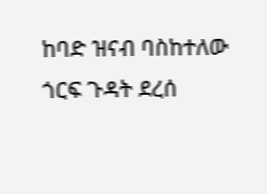ከባድ ዝናብ ባስከተለው ጎርፍ ጉዳት ደረሰ